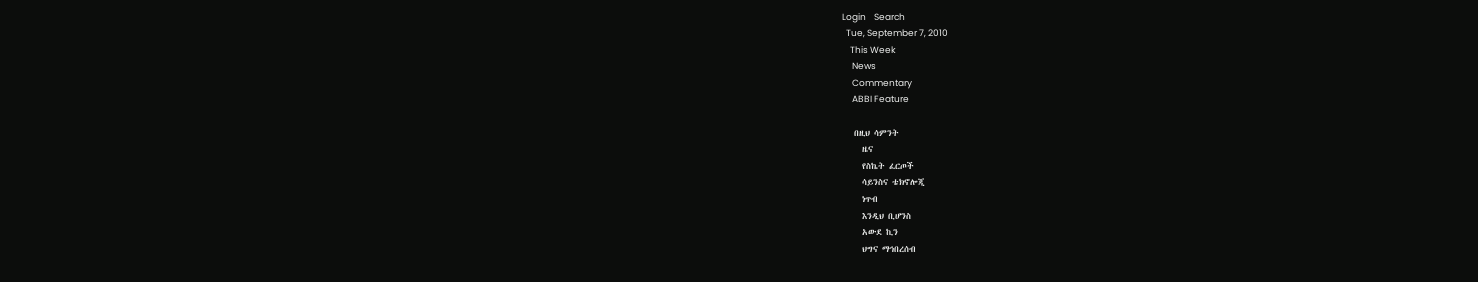Login    Search
  Tue, September 7, 2010
    This Week
     News
     Commentary
     ABBI Feature

   በዚህ ሳምንት
     ዜና
     የስኬት ፈርጦች
     ሳይንስና ቴክኖሎጂ
     ነጥብ
     እንዲህ ቢሆንስ
     አውደ ኪን
     ህግና ማኅበረሰብ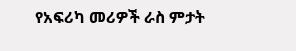የአፍሪካ መሪዎች ራስ ምታት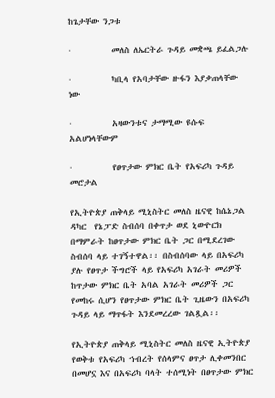ከጌታቸው ንጋቱ

·          መለስ ለኤርትራ ጉዳይ መቋጫ ይፈልጋሉ

·          ካቢላ የአባታቸው ዙፋን እያቃጠላቸው ነው

·          አዛውንቱና ታማሚው ዩሱፍ አልሆነላቸውም

·          የፀጥታው ምክር ቤት የአፍሪካ ጉዳይ መሮታል

የኢትዮጵያ ጠቅላይ ሚኒስትር መለስ ዜናዊ ከሴኔጋል ዳካር  የኔፓድ ስብሰባ በቀጥታ ወደ ኒውዮርክ በማምራት ከፀጥታው ምክር ቤት ጋር በሚደረገው ስብሰባ ላይ ተገኝተዋል፡፡ በስብሰባው ላይ በአፍሪካ ያሉ የፀጥታ ችግሮች ላይ የአፍሪካ አገራት መሪዎች ከጥታው ምክር ቤት አባል አገራት መሪዎች ጋር የመከሩ ሲሆን የፀጥታው ምክር ቤት ጊዜውን በአፍሪካ ጉዳይ ላይ ማጥፋት እንደመረረው ገልጿል፡፡

የኢትዮጵያ ጠቅላይ ሚኒስትር መለስ ዜናዊ ኢትዮጵያ የወቅቱ የአፍሪካ ኀብረት የሰላምና ፀጥታ ሊቀመንበር  በመሆኗ እና በአፍሪካ ባላት ተሰሚነት በፀጥታው ምክር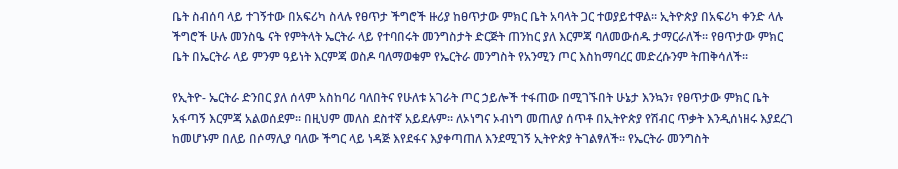ቤት ስብሰባ ላይ ተገኝተው በአፍሪካ ስላሉ የፀጥታ ችግሮች ዙሪያ ከፀጥታው ምክር ቤት አባላት ጋር ተወያይተዋል፡፡ ኢትዮጵያ በአፍሪካ ቀንድ ላሉ ችግሮች ሁሉ መንስዔ ናት የምትላት ኤርትራ ላይ የተባበሩት መንግስታት ድርጅት ጠንከር ያለ እርምጃ ባለመውሰዱ ታማርራለች፡፡ የፀጥታው ምክር ቤት በኤርትራ ላይ ምንም ዓይነት እርምጃ ወስዶ ባለማወቁም የኤርትራ መንግስት የአንሚን ጦር እስከማባረር መድረሱንም ትጠቅሳለች፡፡

የኢትዮ- ኤርትራ ድንበር ያለ ሰላም አስከባሪ ባለበትና የሁለቱ አገራት ጦር ኃይሎች ተፋጠው በሚገኙበት ሁኔታ እንኳን፣ የፀጥታው ምክር ቤት አፋጣኝ እርምጃ አልወሰደም፡፡ በዚህም መለስ ደስተኛ አይደሉም፡፡ ለኦነግና ኦብነግ መጠለያ ሰጥቶ በኢትዮጵያ የሽብር ጥቃት እንዲሰነዘሩ እያደረገ ከመሆኑም በለይ በሶማሊያ ባለው ችግር ላይ ነዳጅ እየደፋና እያቀጣጠለ እንደሚገኝ ኢትዮጵያ ትገልፃለች፡፡ የኤርትራ መንግስት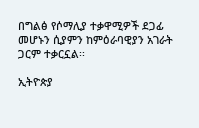በግልፅ የሶማሊያ ተቃዋሚዎች ደጋፊ መሆኑን ሲያምን ከምዕራባዊያን አገራት ጋርም ተቃርኗል፡፡

ኢትዮጵያ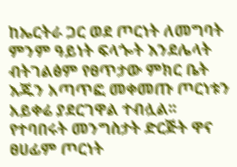ከኤርትራ ጋር ወደ ጦርነት ለመግባት ምንም ዓይነት ፍላጐት እንደሌላት ብትገልፅም የፀጥታው ምክር ቤት እጁን አጣጥፎ መቀመጡ ጦርነቱን አይቀሬ ያደርገዋል ተብሏል፡፡ የተባበሩት መንግስታት ድርጅት ዋና ፀሀፊም ጦርነት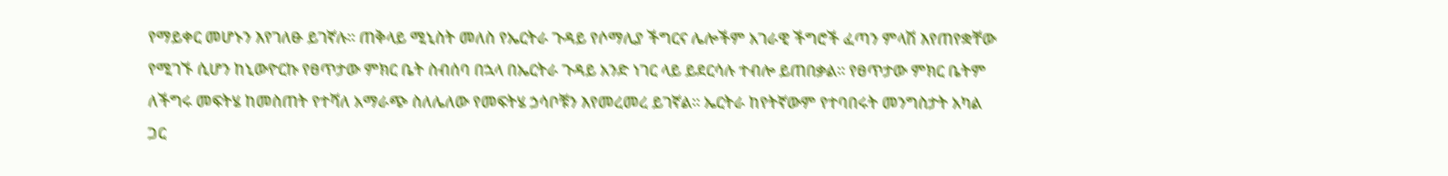የማይቀር መሆኑን እየገለፁ ይገኛሉ፡፡ ጠቅላይ ሚኒስት መለስ የኤርትራ ጉዳይ የሶማሊያ ችግርና ሌሎችም አገራዊ ችግሮች ፈጣን ምላሽ እየጠየቋቸው የሚገኙ ሲሆን ከኒውዮርኩ የፀጥታው ምክር ቤት ስብሰባ በኋላ በኤርትራ ጉዳይ አንድ ነገር ላይ ይደርሳሉ ተብሎ ይጠበቃል፡፡ የፀጥታው ምክር ቤትም ለችግሩ መፍትሄ ከመስጠት የተሻለ አማራጭ ስለሌለው የመፍትሄ ኃሳቦቹን እየመረመረ ይገኛል፡፡ ኤርትራ ከየትኛውም የተባበሩት መንግስታት አካል ጋር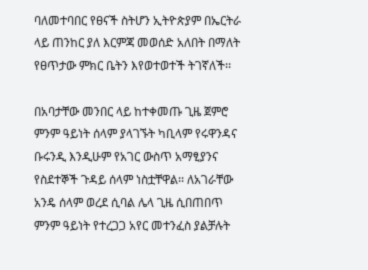ባለመተባበር የፀናች ስትሆን ኢትዮጵያም በኤርትራ ላይ ጠንከር ያለ እርምጃ መወሰድ አለበት በማለት የፀጥታው ምክር ቤትን እየወተወተች ትገኛለች፡፡

በአባታቸው መንበር ላይ ከተቀመጡ ጊዜ ጀምሮ ምንም ዓይነት ሰላም ያላገኙት ካቢላም የሩዋንዳና ቡሩንዲ እንዲሁም የአገር ውስጥ አማፂያንና የስደተኞች ጉዳይ ሰላም ነስቷቸዋል፡፡ ለአገራቸው አንዴ ሰላም ወረደ ሲባል ሌላ ጊዜ ሲበጠበጥ ምንም ዓይነት የተረጋጋ አየር መተንፈስ ያልቻሉት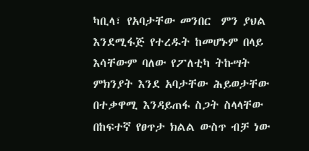ካቢላ፣ የአባታቸው መንበር  ምን ያህል እንደሚፋጅ የተረዱት ከመሆኑም በላይ እሳቸውም ባለው የፖለቲካ ትኩሣት ምክንያት እንደ አባታቸው ሕይወታቸው በተቃዋሚ እንዳይጠፋ ስጋት ስላላቸው በከፍተኛ የፀጥታ ክልል ውስጥ ብቻ ነው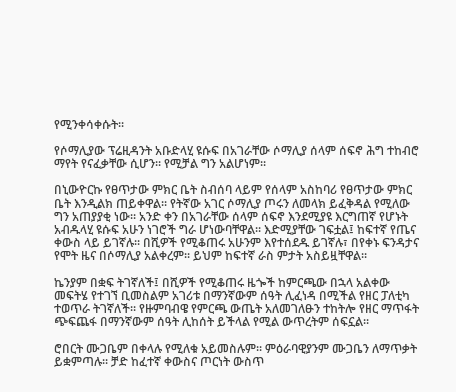የሚንቀሳቀሱት፡፡

የሶማሊያው ፕሬዚዳንት አቡድላሂ ዩሱፍ በአገራቸው ሶማሊያ ሰላም ሰፍኖ ሕግ ተከብሮ ማየት የናፈቃቸው ሲሆን፡፡ የሚቻል ግን አልሆነም፡፡

በኒውዮርኩ የፀጥታው ምክር ቤት ስብሰባ ላይም የሰላም አስከባሪ የፀጥታው ምክር ቤት እንዲልክ ጠይቀዋል፡፡ የትኛው አገር ሶማሊያ ጦሩን ለመላክ ይፈቅዳል የሚለው ግን አጠያያቂ ነው፡፡ አንድ ቀን በአገራቸው ሰላም ሰፍኖ እንደሚያዩ እርግጠኛ የሆኑት አብዱላሂ ዩሱፍ አሁን ነገሮች ግራ ሆነውባቸዋል፡፡ እድሚያቸው ገፍቷል፤ ከፍተኛ የጤና ቀውስ ላይ ይገኛሉ፡፡ በሺዎች የሚቆጠሩ አሁንም እየተሰደዱ ይገኛሉ፣ በየቀኑ ፍንዳታና የሞት ዜና በሶማሊያ አልቀረም፡፡ ይህም ከፍተኛ ራስ ምታት አስይዟቸዋል፡፡

ኬንያም በቋፍ ትገኛለች፤ በሺዎች የሚቆጠሩ ዜጐች ከምርጫው በኋላ አልቀው መፍትሄ የተገኘ ቢመስልም አገሪቱ በማንኛውም ሰዓት ሊፈነዳ በሚችል የዘር ፓለቲካ ተወጥራ ትገኛለች፡፡ የዙምባብዌ የምርጫ ውጤት አለመገለፁን ተከትሎ የዘር ማጥፋት ጭፍጨፋ በማንኛውም ሰዓት ሊከሰት ይችላል የሚል ውጥረትም ሰፍኗል፡፡

ሮበርት ሙጋቤም በቀላሉ የሚለቁ አይመስሉም፡፡ ምዕራባዊያንም ሙጋቤን ለማጥቃት ይቋምጣሉ፡፡ ቻድ ከፈተኛ ቀውስና ጦርነት ውስጥ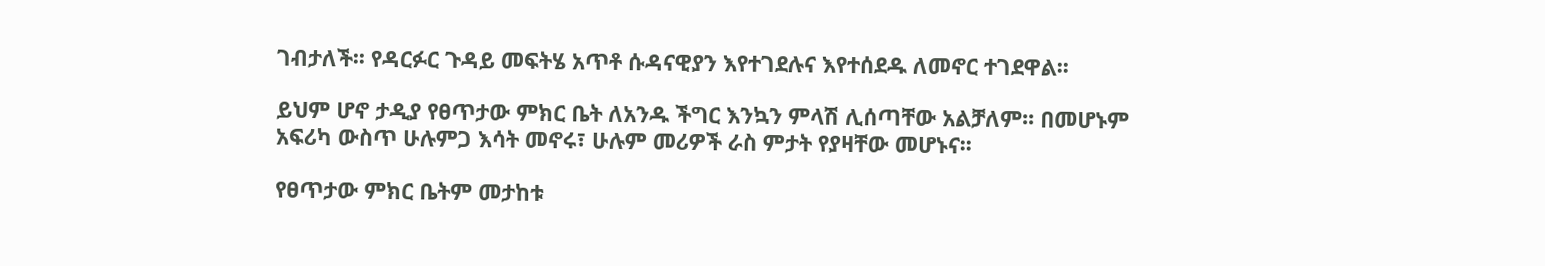ገብታለች፡፡ የዳርፉር ጉዳይ መፍትሄ አጥቶ ሱዳናዊያን እየተገደሉና እየተሰደዱ ለመኖር ተገደዋል፡፡

ይህም ሆኖ ታዲያ የፀጥታው ምክር ቤት ለአንዱ ችግር እንኳን ምላሽ ሊሰጣቸው አልቻለም፡፡ በመሆኑም አፍሪካ ውስጥ ሁሉምጋ እሳት መኖሩ፣ ሁሉም መሪዎች ራስ ምታት የያዛቸው መሆኑና፡፡

የፀጥታው ምክር ቤትም መታከቱ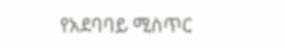የአደባባይ ሚስጥር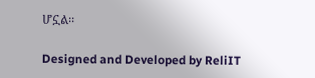ሆኗል፡፡

Designed and Developed by ReliIT